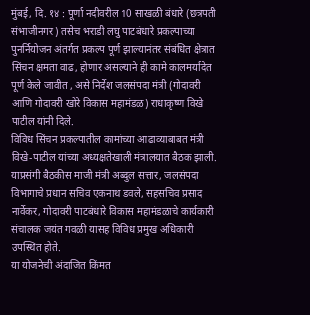मुंबई, दि. १४ : पूर्णा नदीवरील 10 साखळी बंधारे (छत्रपती संभाजीनगर) तसेच भराडी लघु पाटबंधारे प्रकल्पाच्या पुनर्नियोजन अंतर्गत प्रकल्प पूर्ण झाल्यानंतर संबंधित क्षेत्रात सिंचन क्षमता वाढ, होणार असल्याने ही कामे कालमर्यादेत पूर्ण केले जावीत , असे निर्देश जलसंपदा मंत्री (गोदावरी आणि गोदावरी खोरे विकास महामंडळ) राधाकृष्ण विखे पाटील यांनी दिले.
विविध सिंचन प्रकल्पातील कामांच्या आढाव्याबाबत मंत्री विखे-पाटील यांच्या अध्यक्षतेखाली मंत्रालयात बैठक झाली. याप्रसंगी बैठकीस माजी मंत्री अब्दुल सत्तार, जलसंपदा विभागाचे प्रधान सचिव एकनाथ डवले, सहसचिव प्रसाद नार्वेकर, गोदावरी पाटबंधारे विकास महामंडळाचे कार्यकारी संचालक जयंत गवळी यासह विविध प्रमुख अधिकारी उपस्थित होते.
या योजनेची अंदाजित किंमत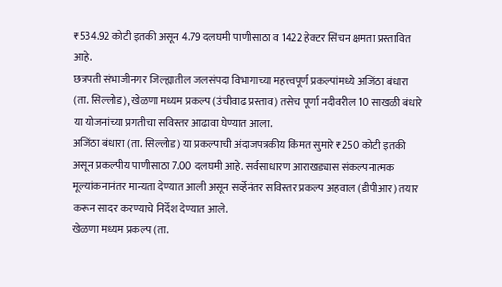₹534.92 कोटी इतकी असून 4.79 दलघमी पाणीसाठा व 1422 हेक्टर सिंचन क्षमता प्रस्तावित आहे.
छत्रपती संभाजीनगर जिल्ह्यातील जलसंपदा विभागाच्या महत्त्वपूर्ण प्रकल्पांमध्ये अजिंठा बंधारा (ता. सिल्लोड), खेळणा मध्यम प्रकल्प (उंचीवाढ प्रस्ताव) तसेच पूर्णा नदीवरील 10 साखळी बंधारे या योजनांच्या प्रगतीचा सविस्तर आढावा घेण्यात आला.
अजिंठा बंधारा (ता. सिल्लोड) या प्रकल्पाची अंदाजपत्रकीय किंमत सुमारे ₹250 कोटी इतकी असून प्रकल्पीय पाणीसाठा 7.00 दलघमी आहे. सर्वसाधारण आराखड्यास संकल्पनात्मक मूल्यांकनानंतर मान्यता देण्यात आली असून सर्व्हेनंतर सविस्तर प्रकल्प अहवाल (डीपीआर) तयार करून सादर करण्याचे निर्देश देण्यात आले.
खेळणा मध्यम प्रकल्प (ता.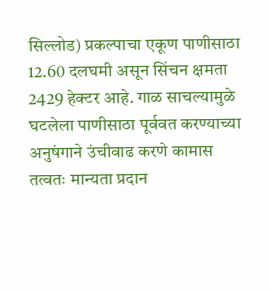सिल्लोड) प्रकल्पाचा एकूण पाणीसाठा 12.60 दलघमी असून सिंचन क्षमता 2429 हेक्टर आहे. गाळ साचल्यामुळे घटलेला पाणीसाठा पूर्ववत करण्याच्या अनुषंगाने उंचीवाढ करणे कामास तत्वतः मान्यता प्रदान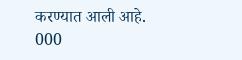करण्यात आली आहे.
000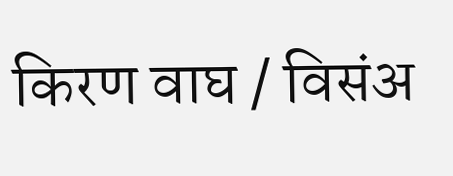किरण वाघ / विसंअ